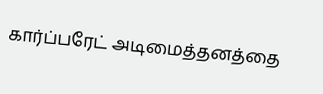கார்ப்பரேட் அடிமைத்தனத்தை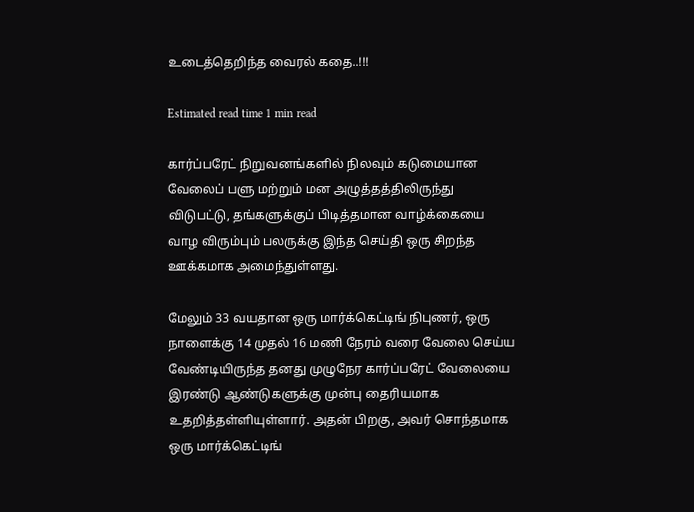உடைத்தெறிந்த வைரல் கதை..!!!

Estimated read time 1 min read

கார்ப்பரேட் நிறுவனங்களில் நிலவும் கடுமையான வேலைப் பளு மற்றும் மன அழுத்தத்திலிருந்து விடுபட்டு, தங்களுக்குப் பிடித்தமான வாழ்க்கையை வாழ விரும்பும் பலருக்கு இந்த செய்தி ஒரு சிறந்த ஊக்கமாக அமைந்துள்ளது.

மேலும் 33 வயதான ஒரு மார்க்கெட்டிங் நிபுணர், ஒரு நாளைக்கு 14 முதல் 16 மணி நேரம் வரை வேலை செய்ய வேண்டியிருந்த தனது முழுநேர கார்ப்பரேட் வேலையை இரண்டு ஆண்டுகளுக்கு முன்பு தைரியமாக உதறித்தள்ளியுள்ளார். அதன் பிறகு, அவர் சொந்தமாக ஒரு மார்க்கெட்டிங்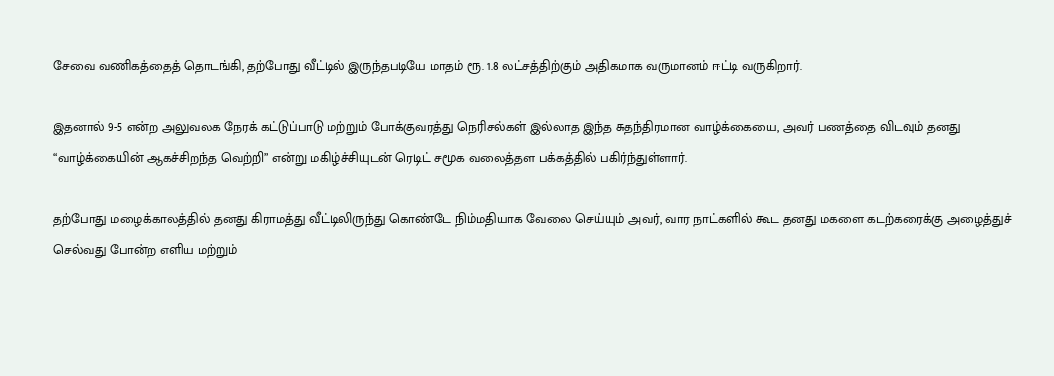சேவை வணிகத்தைத் தொடங்கி, தற்போது வீட்டில் இருந்தபடியே மாதம் ரூ. 1.8 லட்சத்திற்கும் அதிகமாக வருமானம் ஈட்டி வருகிறார்.

இதனால் 9-5 என்ற அலுவலக நேரக் கட்டுப்பாடு மற்றும் போக்குவரத்து நெரிசல்கள் இல்லாத இந்த சுதந்திரமான வாழ்க்கையை, அவர் பணத்தை விடவும் தனது “வாழ்க்கையின் ஆகச்சிறந்த வெற்றி” என்று மகிழ்ச்சியுடன் ரெடிட் சமூக வலைத்தள பக்கத்தில் பகிர்ந்துள்ளார்.

தற்போது மழைக்காலத்தில் தனது கிராமத்து வீட்டிலிருந்து கொண்டே நிம்மதியாக வேலை செய்யும் அவர், வார நாட்களில் கூட தனது மகளை கடற்கரைக்கு அழைத்துச் செல்வது போன்ற எளிய மற்றும்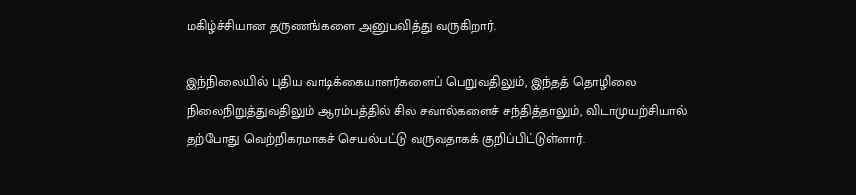மகிழ்ச்சியான தருணங்களை அனுபவித்து வருகிறார்.

இந்நிலையில் புதிய வாடிக்கையாளர்களைப் பெறுவதிலும், இந்தத் தொழிலை நிலைநிறுத்துவதிலும் ஆரம்பத்தில் சில சவால்களைச் சந்தித்தாலும், விடாமுயற்சியால் தற்போது வெற்றிகரமாகச் செயல்பட்டு வருவதாகக் குறிப்பிட்டுள்ளார்.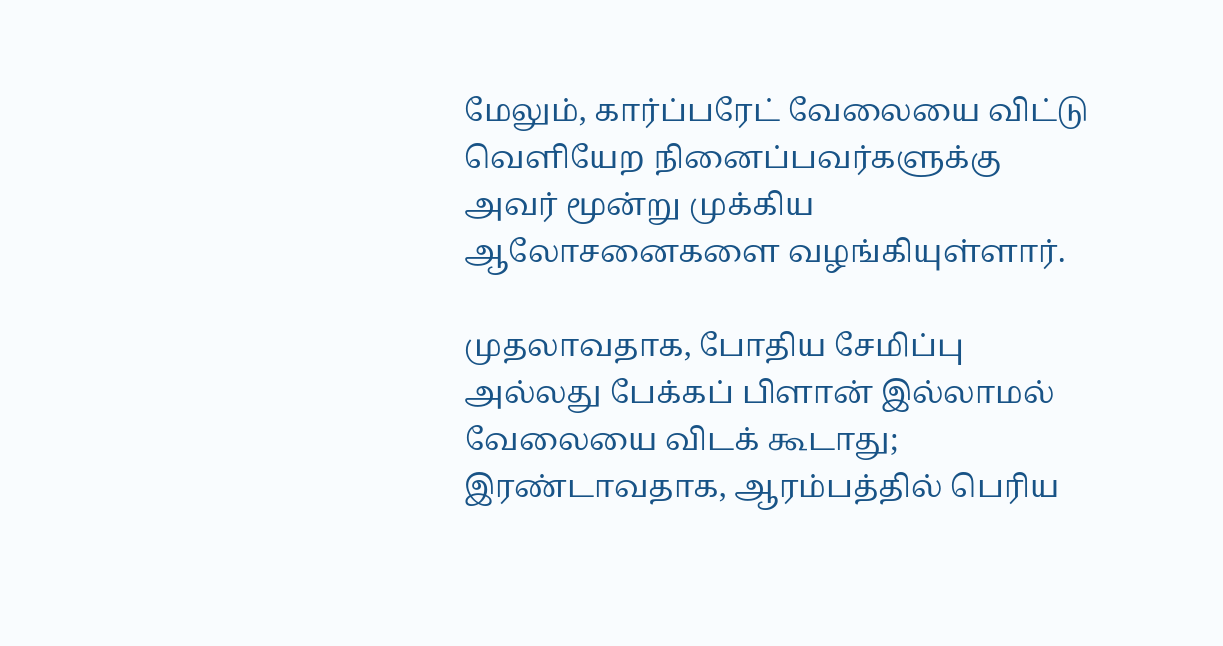மேலும், கார்ப்பரேட் வேலையை விட்டு வெளியேற நினைப்பவர்களுக்கு அவர் மூன்று முக்கிய ஆலோசனைகளை வழங்கியுள்ளார்.

முதலாவதாக, போதிய சேமிப்பு அல்லது பேக்கப் பிளான் இல்லாமல் வேலையை விடக் கூடாது; இரண்டாவதாக, ஆரம்பத்தில் பெரிய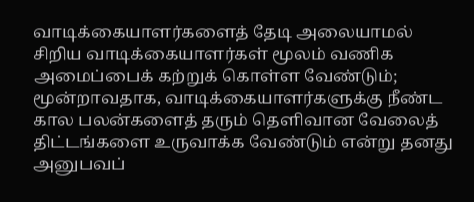வாடிக்கையாளர்களைத் தேடி அலையாமல் சிறிய வாடிக்கையாளர்கள் மூலம் வணிக அமைப்பைக் கற்றுக் கொள்ள வேண்டும்; மூன்றாவதாக, வாடிக்கையாளர்களுக்கு நீண்ட கால பலன்களைத் தரும் தெளிவான வேலைத் திட்டங்களை உருவாக்க வேண்டும் என்று தனது அனுபவப்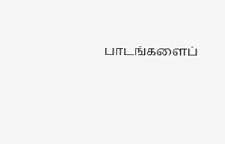பாடங்களைப்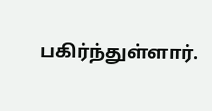பகிர்ந்துள்ளார்.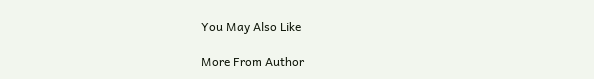You May Also Like

More From Author